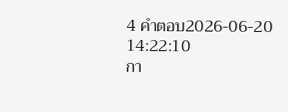4 คำตอบ2026-06-20 14:22:10
กา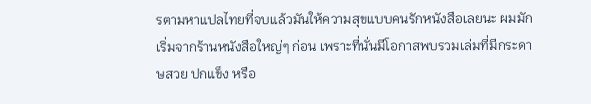รตามหาแปลไทยที่จบแล้วมันให้ความสุขแบบคนรักหนังสือเลยนะ ผมมักเริ่มจากร้านหนังสือใหญ่ๆ ก่อน เพราะที่นั่นมีโอกาสพบรวมเล่มที่มีกระดาษสวย ปกแข็ง หรือ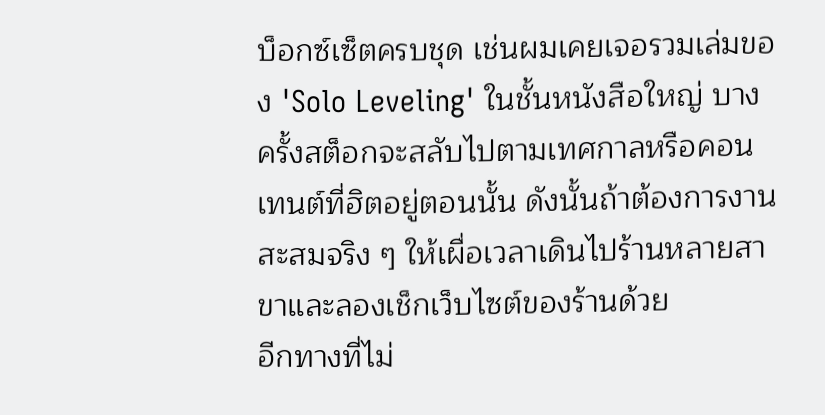บ็อกซ์เซ็ตครบชุด เช่นผมเคยเจอรวมเล่มของ 'Solo Leveling' ในชั้นหนังสือใหญ่ บางครั้งสต็อกจะสลับไปตามเทศกาลหรือคอนเทนต์ที่ฮิตอยู่ตอนนั้น ดังนั้นถ้าต้องการงานสะสมจริง ๆ ให้เผื่อเวลาเดินไปร้านหลายสาขาและลองเช็กเว็บไซต์ของร้านด้วย
อีกทางที่ไม่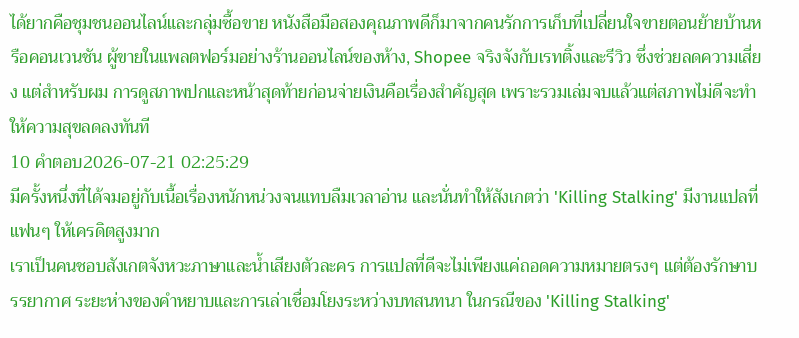ได้ยากคือชุมชนออนไลน์และกลุ่มซื้อขาย หนังสือมือสองคุณภาพดีก็มาจากคนรักการเก็บที่เปลี่ยนใจขายตอนย้ายบ้านหรือคอนเวนชัน ผู้ขายในแพลตฟอร์มอย่างร้านออนไลน์ของห้าง, Shopee จริงจังกับเรทติ้งและรีวิว ซึ่งช่วยลดความเสี่ยง แต่สำหรับผม การดูสภาพปกและหน้าสุดท้ายก่อนจ่ายเงินคือเรื่องสำคัญสุด เพราะรวมเล่มจบแล้วแต่สภาพไม่ดีจะทำให้ความสุขลดลงทันที
10 คำตอบ2026-07-21 02:25:29
มีครั้งหนึ่งที่ได้จมอยู่กับเนื้อเรื่องหนักหน่วงจนแทบลืมเวลาอ่าน และนั่นทำให้สังเกตว่า 'Killing Stalking' มีงานแปลที่แฟนๆ ให้เครดิตสูงมาก
เราเป็นคนชอบสังเกตจังหวะภาษาและน้ำเสียงตัวละคร การแปลที่ดีจะไม่เพียงแค่ถอดความหมายตรงๆ แต่ต้องรักษาบรรยากาศ ระยะห่างของคำหยาบและการเล่าเชื่อมโยงระหว่างบทสนทนา ในกรณีของ 'Killing Stalking'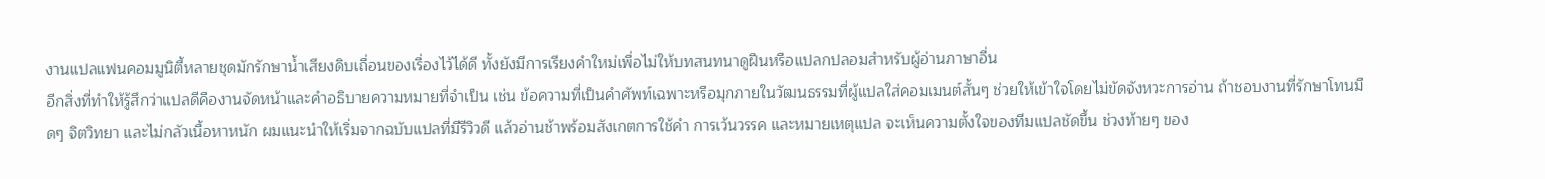งานแปลแฟนคอมมูนิตี้หลายชุดมักรักษาน้ำเสียงดิบเถื่อนของเรื่องไว้ได้ดี ทั้งยังมีการเรียงคำใหม่เพื่อไม่ให้บทสนทนาดูฝืนหรือแปลกปลอมสำหรับผู้อ่านภาษาอื่น
อีกสิ่งที่ทำให้รู้สึกว่าแปลดีคืองานจัดหน้าและคำอธิบายความหมายที่จำเป็น เช่น ข้อความที่เป็นคำศัพท์เฉพาะหรือมุกภายในวัฒนธรรมที่ผู้แปลใส่คอมเมนต์สั้นๆ ช่วยให้เข้าใจโดยไม่ขัดจังหวะการอ่าน ถ้าชอบงานที่รักษาโทนมืดๆ จิตวิทยา และไม่กลัวเนื้อหาหนัก ผมแนะนำให้เริ่มจากฉบับแปลที่มีรีวิวดี แล้วอ่านช้าพร้อมสังเกตการใช้คำ การเว้นวรรค และหมายเหตุแปล จะเห็นความตั้งใจของทีมแปลชัดขึ้น ช่วงท้ายๆ ของ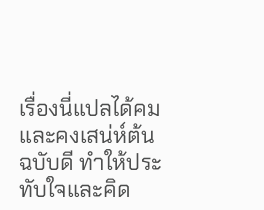เรื่องนี่แปลได้คมและคงเสน่ห์ต้นฉบับดี ทำให้ประทับใจและคิด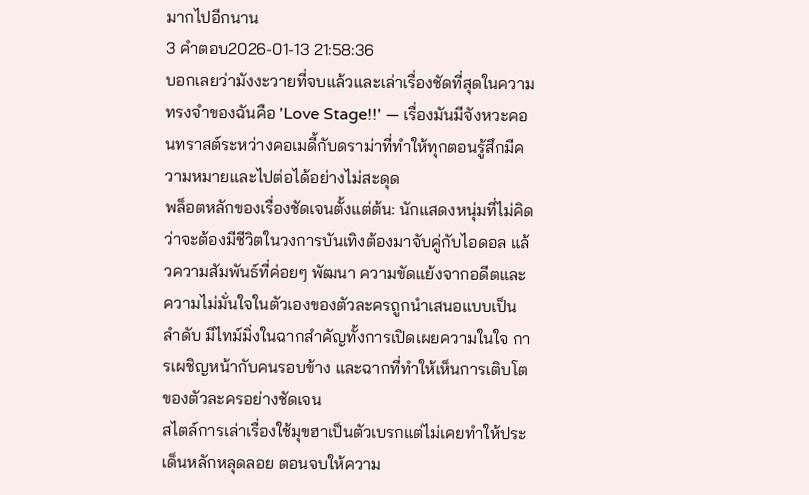มากไปอีกนาน
3 คำตอบ2026-01-13 21:58:36
บอกเลยว่ามังงะวายที่จบแล้วและเล่าเรื่องชัดที่สุดในความทรงจำของฉันคือ 'Love Stage!!' — เรื่องมันมีจังหวะคอนทราสต์ระหว่างคอเมดี้กับดราม่าที่ทำให้ทุกตอนรู้สึกมีความหมายและไปต่อได้อย่างไม่สะดุด
พล็อตหลักของเรื่องชัดเจนตั้งแต่ต้น: นักแสดงหนุ่มที่ไม่คิดว่าจะต้องมีชีวิตในวงการบันเทิงต้องมาจับคู่กับไอดอล แล้วความสัมพันธ์ที่ค่อยๆ พัฒนา ความขัดแย้งจากอดีตและความไม่มั่นใจในตัวเองของตัวละครถูกนำเสนอแบบเป็นลำดับ มีไทม์มิ่งในฉากสำคัญทั้งการเปิดเผยความในใจ การเผชิญหน้ากับคนรอบข้าง และฉากที่ทำให้เห็นการเติบโตของตัวละครอย่างชัดเจน
สไตล์การเล่าเรื่องใช้มุขฮาเป็นตัวเบรกแต่ไม่เคยทำให้ประเด็นหลักหลุดลอย ตอนจบให้ความ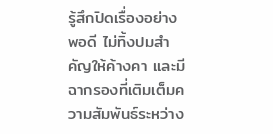รู้สึกปิดเรื่องอย่างพอดี ไม่ทิ้งปมสำคัญให้ค้างคา และมีฉากรองที่เติมเต็มความสัมพันธ์ระหว่าง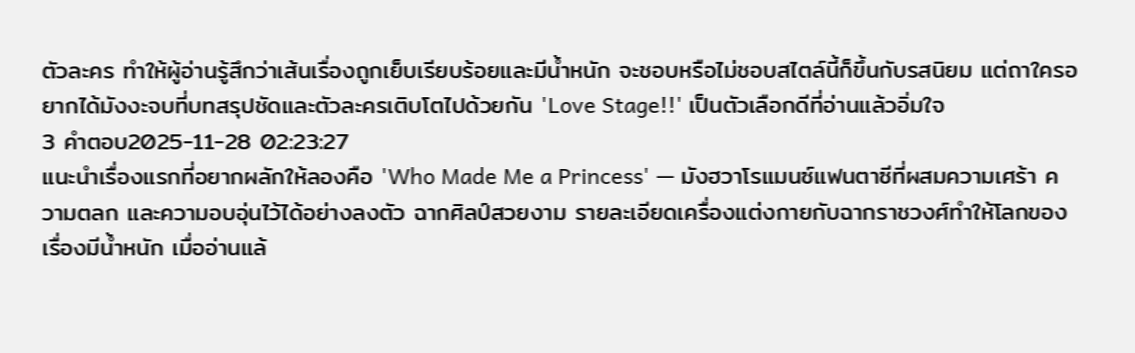ตัวละคร ทำให้ผู้อ่านรู้สึกว่าเส้นเรื่องถูกเย็บเรียบร้อยและมีน้ำหนัก จะชอบหรือไม่ชอบสไตล์นี้ก็ขึ้นกับรสนิยม แต่ถาใครอยากได้มังงะจบที่บทสรุปชัดและตัวละครเติบโตไปด้วยกัน 'Love Stage!!' เป็นตัวเลือกดีที่อ่านแล้วอิ่มใจ
3 คำตอบ2025-11-28 02:23:27
แนะนำเรื่องแรกที่อยากผลักให้ลองคือ 'Who Made Me a Princess' — มังฮวาโรแมนซ์แฟนตาซีที่ผสมความเศร้า ความตลก และความอบอุ่นไว้ได้อย่างลงตัว ฉากศิลป์สวยงาม รายละเอียดเครื่องแต่งกายกับฉากราชวงศ์ทำให้โลกของเรื่องมีน้ำหนัก เมื่ออ่านแล้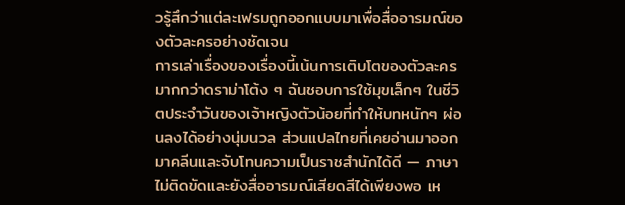วรู้สึกว่าแต่ละเฟรมถูกออกแบบมาเพื่อสื่ออารมณ์ของตัวละครอย่างชัดเจน
การเล่าเรื่องของเรื่องนี้เน้นการเติบโตของตัวละครมากกว่าดราม่าโต้ง ๆ ฉันชอบการใช้มุขเล็กๆ ในชีวิตประจำวันของเจ้าหญิงตัวน้อยที่ทำให้บทหนักๆ ผ่อนลงได้อย่างนุ่มนวล ส่วนแปลไทยที่เคยอ่านมาออกมาคลีนและจับโทนความเป็นราชสำนักได้ดี — ภาษาไม่ติดขัดและยังสื่ออารมณ์เสียดสีได้เพียงพอ เห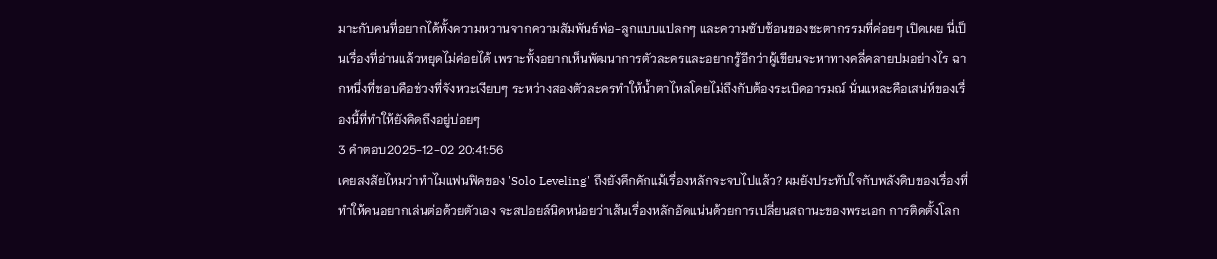มาะกับคนที่อยากได้ทั้งความหวานจากความสัมพันธ์พ่อ-ลูกแบบแปลกๆ และความซับซ้อนของชะตากรรมที่ค่อยๆ เปิดเผย นี่เป็นเรื่องที่อ่านแล้วหยุดไม่ค่อยได้ เพราะทั้งอยากเห็นพัฒนาการตัวละครและอยากรู้อีกว่าผู้เขียนจะหาทางคลี่คลายปมอย่างไร ฉากหนึ่งที่ชอบคือช่วงที่จังหวะเงียบๆ ระหว่างสองตัวละครทำให้น้ำตาไหลโดยไม่ถึงกับต้องระเบิดอารมณ์ นั่นแหละคือเสน่ห์ของเรื่องนี้ที่ทำให้ยังคิดถึงอยู่บ่อยๆ
3 คำตอบ2025-12-02 20:41:56
เคยสงสัยไหมว่าทำไมแฟนฟิคของ 'Solo Leveling' ถึงยังคึกคักแม้เรื่องหลักจะจบไปแล้ว? ผมยังประทับใจกับพลังดิบของเรื่องที่ทำให้คนอยากเล่นต่อด้วยตัวเอง จะสปอยล์นิดหน่อยว่าเส้นเรื่องหลักอัดแน่นด้วยการเปลี่ยนสถานะของพระเอก การติดตั้งโลก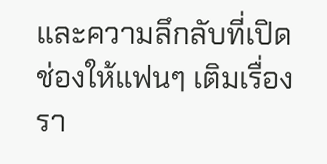และความลึกลับที่เปิดช่องให้แฟนๆ เติมเรื่องรา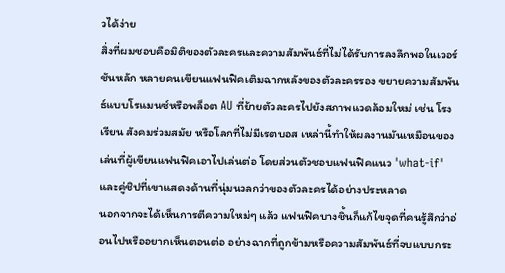วได้ง่าย
สิ่งที่ผมชอบคือมิติของตัวละครและความสัมพันธ์ที่ไม่ได้รับการลงลึกพอในเวอร์ชันหลัก หลายคนเขียนแฟนฟิคเติมฉากหลังของตัวละครรอง ขยายความสัมพันธ์แบบโรแมนซ์หรือพล็อต AU ที่ย้ายตัวละครไปยังสภาพแวดล้อมใหม่ เช่น โรงเรียน สังคมร่วมสมัย หรือโลกที่ไม่มีเรตบอส เหล่านี้ทำให้ผลงานมันเหมือนของเล่นที่ผู้เขียนแฟนฟิคเอาไปเล่นต่อ โดยส่วนตัวชอบแฟนฟิคแนว 'what-if' และคู่ชิปที่เขาแสดงด้านที่นุ่มนวลกว่าของตัวละครได้อย่างประหลาด
นอกจากจะได้เห็นการตีความใหม่ๆ แล้ว แฟนฟิคบางชิ้นก็แก้ไขจุดที่คนรู้สึกว่าอ่อนไปหรืออยากเห็นตอนต่อ อย่างฉากที่ถูกข้ามหรือความสัมพันธ์ที่จบแบบกระ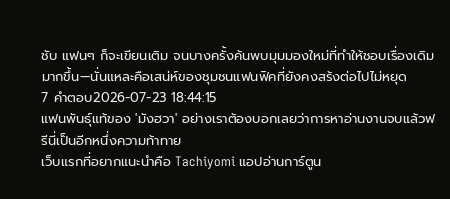ชับ แฟนๆ ก็จะเขียนเติม จนบางครั้งค้นพบมุมมองใหม่ที่ทำให้ชอบเรื่องเดิมมากขึ้น—นั่นแหละคือเสน่ห์ของชุมชนแฟนฟิคที่ยังคงสร้งต่อไปไม่หยุด
7 คำตอบ2026-07-23 18:44:15
แฟนพันธุ์แท้ของ 'มังฮวา' อย่างเราต้องบอกเลยว่าการหาอ่านงานจบแล้วฟรีนี่เป็นอีกหนึ่งความท้าทาย
เว็บแรกที่อยากแนะนำคือ Tachiyomi แอปอ่านการ์ตูน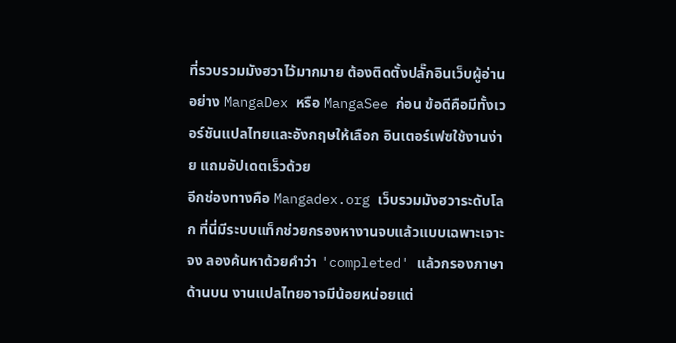ที่รวบรวมมังฮวาไว้มากมาย ต้องติดตั้งปลั๊กอินเว็บผู้อ่านอย่าง MangaDex หรือ MangaSee ก่อน ข้อดีคือมีทั้งเวอร์ชันแปลไทยและอังกฤษให้เลือก อินเตอร์เฟซใช้งานง่าย แถมอัปเดตเร็วด้วย
อีกช่องทางคือ Mangadex.org เว็บรวมมังฮวาระดับโลก ที่นี่มีระบบแท็กช่วยกรองหางานจบแล้วแบบเฉพาะเจาะจง ลองค้นหาด้วยคำว่า 'completed' แล้วกรองภาษาด้านบน งานแปลไทยอาจมีน้อยหน่อยแต่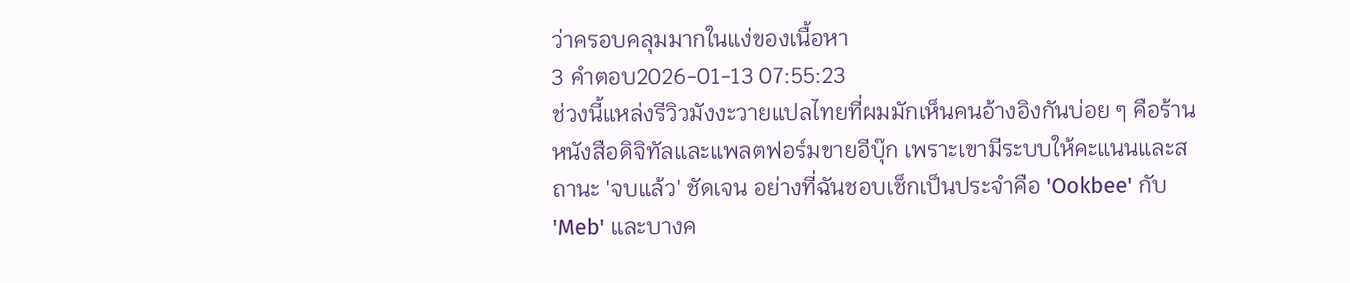ว่าครอบคลุมมากในแง่ของเนื้อหา
3 คำตอบ2026-01-13 07:55:23
ช่วงนี้แหล่งรีวิวมังงะวายแปลไทยที่ผมมักเห็นคนอ้างอิงกันบ่อย ๆ คือร้านหนังสือดิจิทัลและแพลตฟอร์มขายอีบุ๊ก เพราะเขามีระบบให้คะแนนและสถานะ 'จบแล้ว' ชัดเจน อย่างที่ฉันชอบเช็กเป็นประจำคือ 'Ookbee' กับ 'Meb' และบางค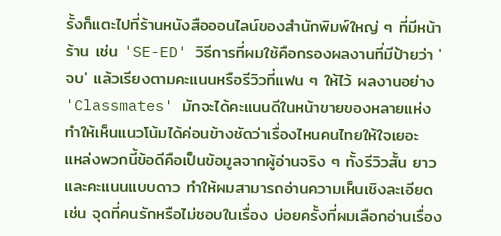รั้งก็แตะไปที่ร้านหนังสือออนไลน์ของสำนักพิมพ์ใหญ่ ๆ ที่มีหน้าร้าน เช่น 'SE-ED' วิธีการที่ผมใช้คือกรองผลงานที่มีป้ายว่า 'จบ' แล้วเรียงตามคะแนนหรือรีวิวที่แฟน ๆ ให้ไว้ ผลงานอย่าง 'Classmates' มักจะได้คะแนนดีในหน้าขายของหลายแห่ง ทำให้เห็นแนวโน้มได้ค่อนข้างชัดว่าเรื่องไหนคนไทยให้ใจเยอะ
แหล่งพวกนี้ข้อดีคือเป็นข้อมูลจากผู้อ่านจริง ๆ ทั้งรีวิวสั้น ยาว และคะแนนแบบดาว ทำให้ผมสามารถอ่านความเห็นเชิงละเอียด เช่น จุดที่คนรักหรือไม่ชอบในเรื่อง บ่อยครั้งที่ผมเลือกอ่านเรื่อง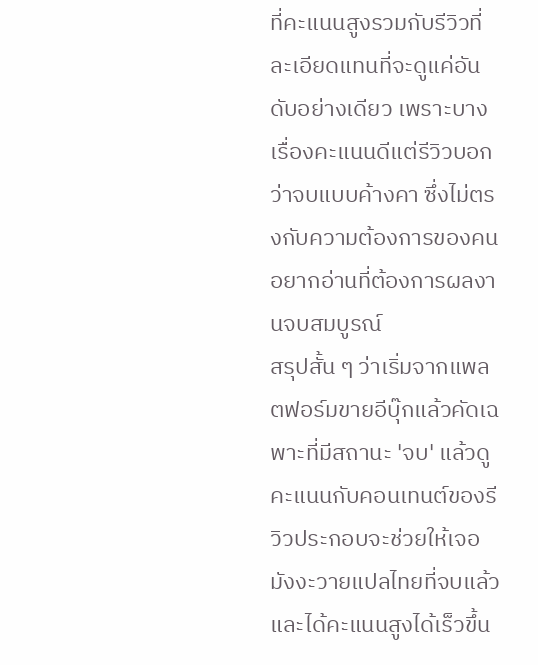ที่คะแนนสูงรวมกับรีวิวที่ละเอียดแทนที่จะดูแค่อันดับอย่างเดียว เพราะบางเรื่องคะแนนดีแต่รีวิวบอกว่าจบแบบค้างคา ซึ่งไม่ตรงกับความต้องการของคนอยากอ่านที่ต้องการผลงานจบสมบูรณ์
สรุปสั้น ๆ ว่าเริ่มจากแพลตฟอร์มขายอีบุ๊กแล้วคัดเฉพาะที่มีสถานะ 'จบ' แล้วดูคะแนนกับคอนเทนต์ของรีวิวประกอบจะช่วยให้เจอมังงะวายแปลไทยที่จบแล้วและได้คะแนนสูงได้เร็วขึ้น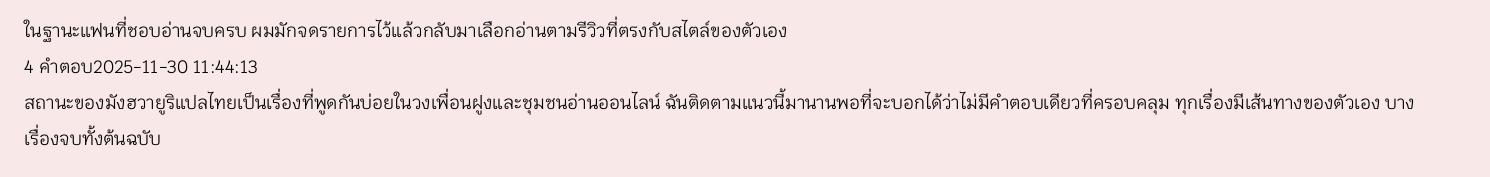ในฐานะแฟนที่ชอบอ่านจบครบ ผมมักจดรายการไว้แล้วกลับมาเลือกอ่านตามรีวิวที่ตรงกับสไตล์ของตัวเอง
4 คำตอบ2025-11-30 11:44:13
สถานะของมังฮวายูริแปลไทยเป็นเรื่องที่พูดกันบ่อยในวงเพื่อนฝูงและชุมชนอ่านออนไลน์ ฉันติดตามแนวนี้มานานพอที่จะบอกได้ว่าไม่มีคำตอบเดียวที่ครอบคลุม ทุกเรื่องมีเส้นทางของตัวเอง บางเรื่องจบทั้งต้นฉบับ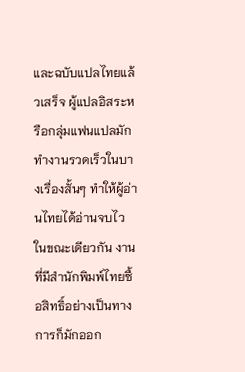และฉบับแปลไทยแล้วเสร็จ ผู้แปลอิสระหรือกลุ่มแฟนแปลมักทำงานรวดเร็วในบางเรื่องสั้นๆ ทำให้ผู้อ่านไทยได้อ่านจบไว ในขณะเดียวกัน งานที่มีสำนักพิมพ์ไทยซื้อสิทธิ์อย่างเป็นทางการก็มักออก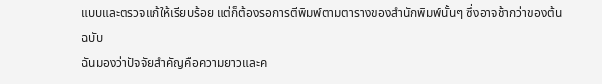แบบและตรวจแก้ให้เรียบร้อย แต่ก็ต้องรอการตีพิมพ์ตามตารางของสำนักพิมพ์นั้นๆ ซึ่งอาจช้ากว่าของต้นฉบับ
ฉันมองว่าปัจจัยสำคัญคือความยาวและค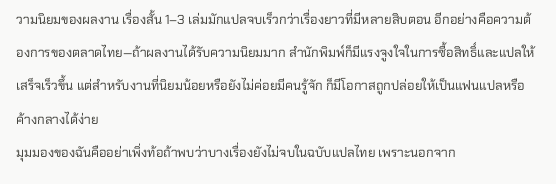วามนิยมของผลงาน เรื่องสั้น 1–3 เล่มมักแปลจบเร็วกว่าเรื่องยาวที่มีหลายสิบตอน อีกอย่างคือความต้องการของตลาดไทย—ถ้าผลงานได้รับความนิยมมาก สำนักพิมพ์ก็มีแรงจูงใจในการซื้อสิทธิ์และแปลให้เสร็จเร็วขึ้น แต่สำหรับงานที่นิยมน้อยหรือยังไม่ค่อยมีคนรู้จัก ก็มีโอกาสถูกปล่อยให้เป็นแฟนแปลหรือค้างกลางได้ง่าย
มุมมองของฉันคืออย่าเพิ่งท้อถ้าพบว่าบางเรื่องยังไม่จบในฉบับแปลไทย เพราะนอกจาก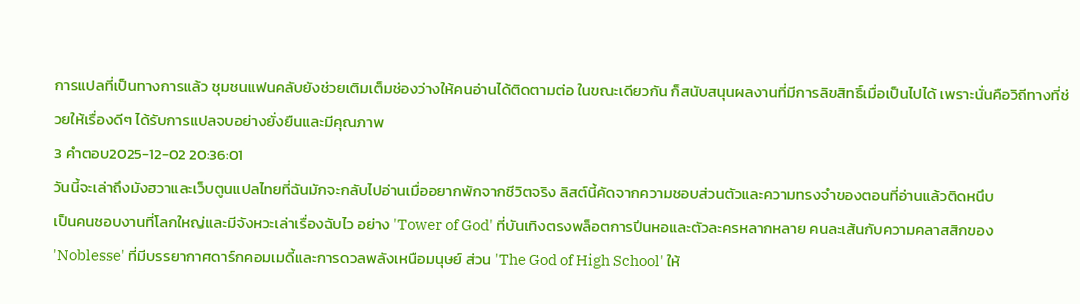การแปลที่เป็นทางการแล้ว ชุมชนแฟนคลับยังช่วยเติมเต็มช่องว่างให้คนอ่านได้ติดตามต่อ ในขณะเดียวกัน ก็สนับสนุนผลงานที่มีการลิขสิทธิ์เมื่อเป็นไปได้ เพราะนั่นคือวิถีทางที่ช่วยให้เรื่องดีๆ ได้รับการแปลจบอย่างยั่งยืนและมีคุณภาพ
3 คำตอบ2025-12-02 20:36:01
วันนี้จะเล่าถึงมังฮวาและเว็บตูนแปลไทยที่ฉันมักจะกลับไปอ่านเมื่ออยากพักจากชีวิตจริง ลิสต์นี้คัดจากความชอบส่วนตัวและความทรงจำของตอนที่อ่านแล้วติดหนึบ
เป็นคนชอบงานที่โลกใหญ่และมีจังหวะเล่าเรื่องฉับไว อย่าง 'Tower of God' ที่บันเทิงตรงพล็อตการปีนหอและตัวละครหลากหลาย คนละเส้นกับความคลาสสิกของ 'Noblesse' ที่มีบรรยากาศดาร์กคอมเมดี้และการดวลพลังเหนือมนุษย์ ส่วน 'The God of High School' ให้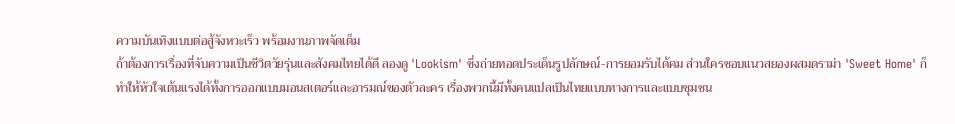ความบันเทิงแบบต่อสู้จังหวะเร็ว พร้อมงานภาพจัดเต็ม
ถ้าต้องการเรื่องที่จับความเป็นชีวิตวัยรุ่นและสังคมไทยได้ดี ลองดู 'Lookism' ซึ่งถ่ายทอดประเด็นรูปลักษณ์-การยอมรับได้คม ส่วนใครชอบแนวสยองผสมดราม่า 'Sweet Home' ก็ทำให้หัวใจเต้นแรงได้ทั้งการออกแบบมอนสเตอร์และอารมณ์ของตัวละคร เรื่องพวกนี้มีทั้งคนแปลเป็นไทยแบบทางการและแบบชุมชน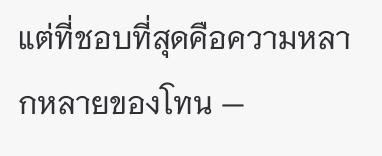แต่ที่ชอบที่สุดคือความหลากหลายของโทน —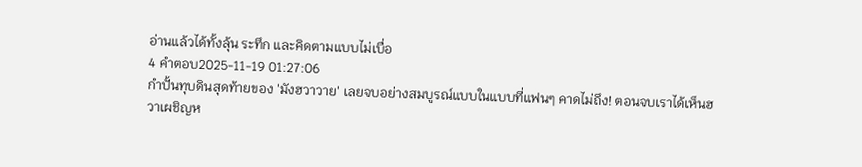อ่านแล้วได้ทั้งลุ้น ระทึก และคิดตามแบบไม่เบื่อ
4 คำตอบ2025-11-19 01:27:06
กำปั้นทุบดินสุดท้ายของ 'มังฮวาวาย' เลยจบอย่างสมบูรณ์แบบในแบบที่แฟนๆ คาดไม่ถึง! ตอนจบเราได้เห็นฮวาเผชิญห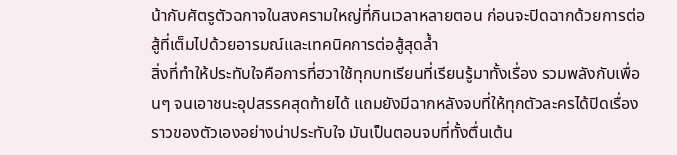น้ากับศัตรูตัวฉกาจในสงครามใหญ่ที่กินเวลาหลายตอน ก่อนจะปิดฉากด้วยการต่อสู้ที่เต็มไปด้วยอารมณ์และเทคนิคการต่อสู้สุดล้ำ
สิ่งที่ทำให้ประทับใจคือการที่ฮวาใช้ทุกบทเรียนที่เรียนรู้มาทั้งเรื่อง รวมพลังกับเพื่อนๆ จนเอาชนะอุปสรรคสุดท้ายได้ แถมยังมีฉากหลังจบที่ให้ทุกตัวละครได้ปิดเรื่องราวของตัวเองอย่างน่าประทับใจ มันเป็นตอนจบที่ทั้งตื่นเต้น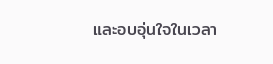และอบอุ่นใจในเวลา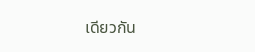เดียวกัน